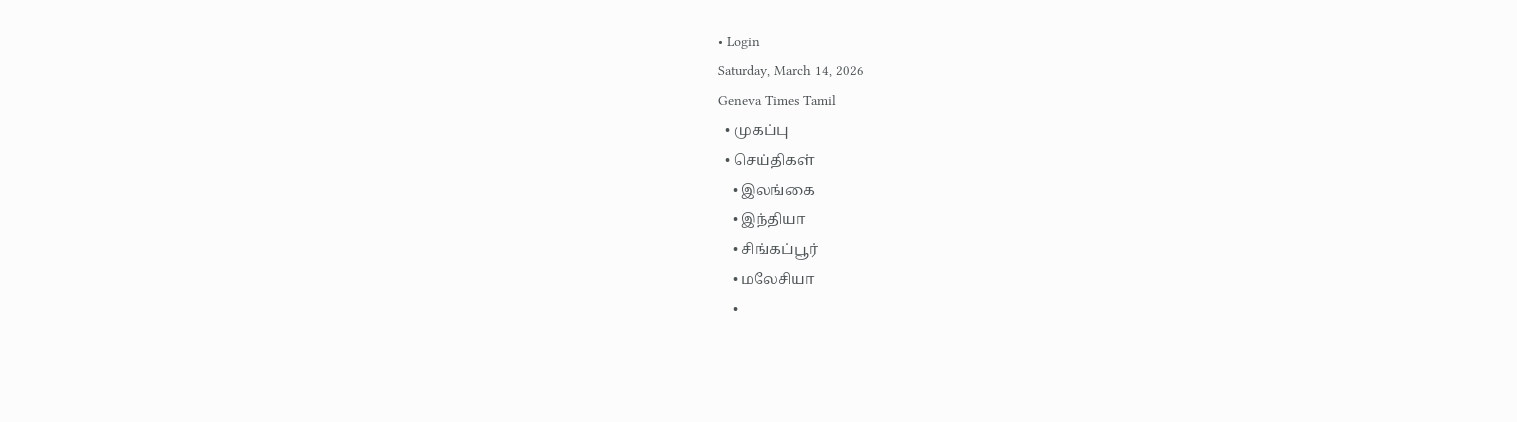• Login
Saturday, March 14, 2026
Geneva Times Tamil
  • முகப்பு
  • செய்திகள்
    • இலங்கை
    • இந்தியா
    • சிங்கப்பூர்
    • மலேசியா
    •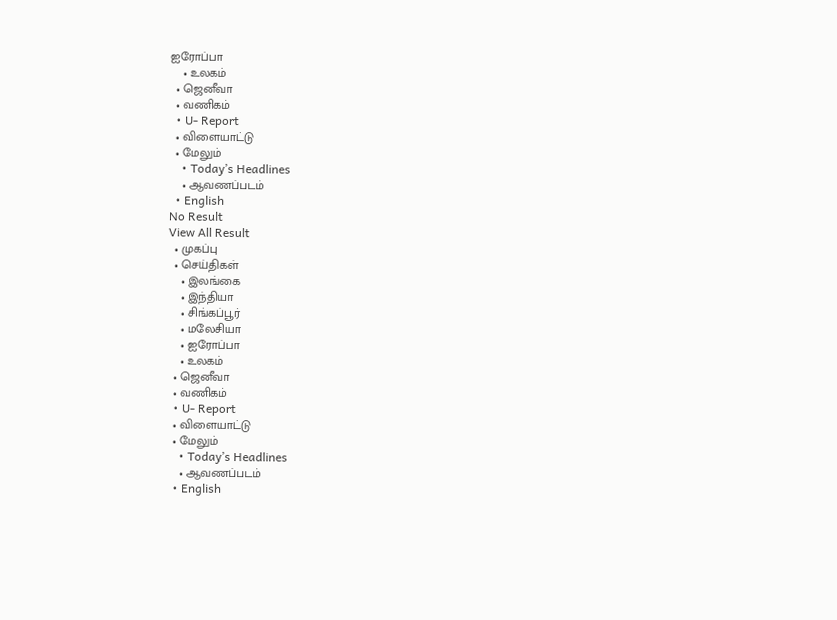ஐரோப்பா
    • உலகம்
  • ஜெனீவா
  • வணிகம்
  • U- Report
  • விளையாட்டு
  • மேலும்
    • Today’s Headlines
    • ஆவணப்படம்
  • English
No Result
View All Result
  • முகப்பு
  • செய்திகள்
    • இலங்கை
    • இந்தியா
    • சிங்கப்பூர்
    • மலேசியா
    • ஐரோப்பா
    • உலகம்
  • ஜெனீவா
  • வணிகம்
  • U- Report
  • விளையாட்டு
  • மேலும்
    • Today’s Headlines
    • ஆவணப்படம்
  • English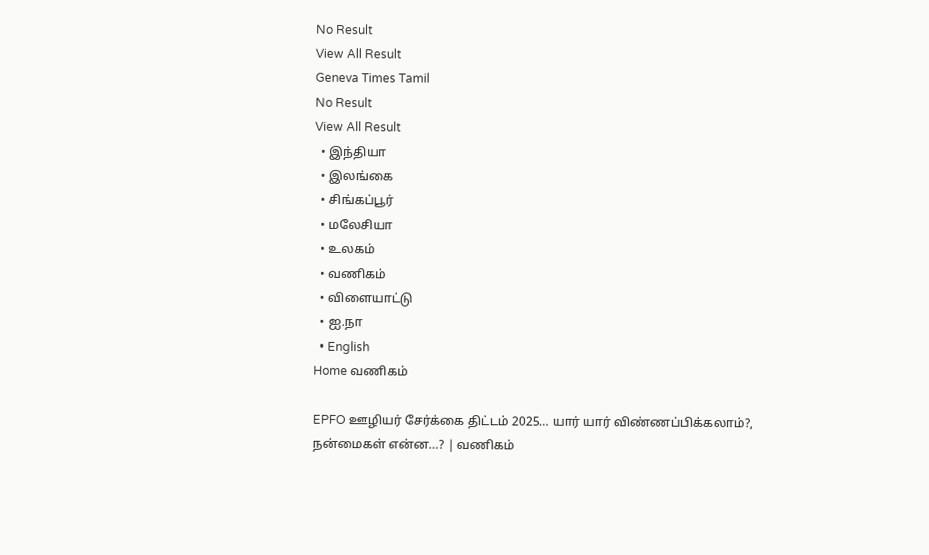No Result
View All Result
Geneva Times Tamil
No Result
View All Result
  • இந்தியா
  • இலங்கை
  • சிங்கப்பூர்
  • மலேசியா
  • உலகம்
  • வணிகம்
  • விளையாட்டு
  • ஐ.நா
  • English
Home வணிகம்

EPFO ஊழியர் சேர்க்கை திட்டம் 2025… யார் யார் விண்ணப்பிக்கலாம்?, நன்மைகள் என்ன…? | வணிகம்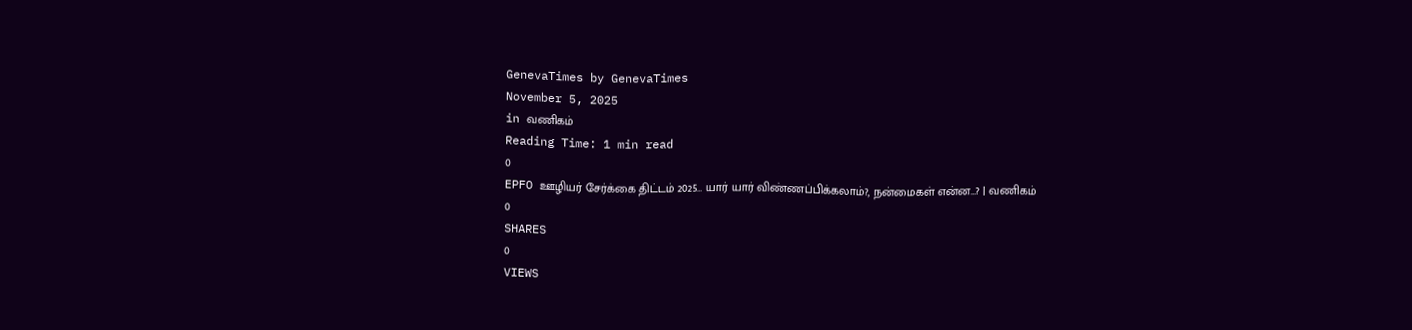GenevaTimes by GenevaTimes
November 5, 2025
in வணிகம்
Reading Time: 1 min read
0
EPFO ஊழியர் சேர்க்கை திட்டம் 2025… யார் யார் விண்ணப்பிக்கலாம்?, நன்மைகள் என்ன…? | வணிகம்
0
SHARES
0
VIEWS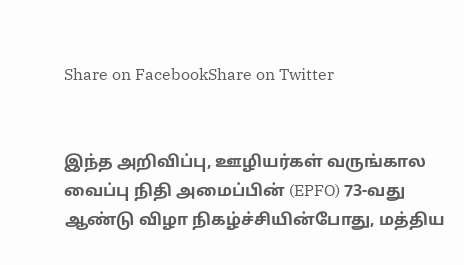Share on FacebookShare on Twitter


இந்த அறிவிப்பு, ஊழியர்கள் வருங்கால வைப்பு நிதி அமைப்பின் (EPFO) 73-வது ஆண்டு விழா நிகழ்ச்சியின்போது, மத்திய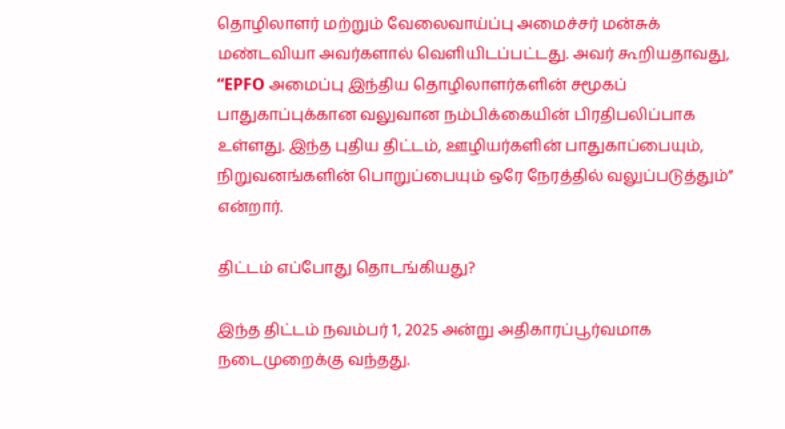தொழிலாளர் மற்றும் வேலைவாய்ப்பு அமைச்சர் மன்சுக் மண்டவியா அவர்களால் வெளியிடப்பட்டது. அவர் கூறியதாவது, “EPFO அமைப்பு இந்திய தொழிலாளர்களின் சமூகப் பாதுகாப்புக்கான வலுவான நம்பிக்கையின் பிரதிபலிப்பாக உள்ளது. இந்த புதிய திட்டம், ஊழியர்களின் பாதுகாப்பையும், நிறுவனங்களின் பொறுப்பையும் ஒரே நேரத்தில் வலுப்படுத்தும்” என்றார்.

திட்டம் எப்போது தொடங்கியது?

இந்த திட்டம் நவம்பர் 1, 2025 அன்று அதிகாரப்பூர்வமாக நடைமுறைக்கு வந்தது.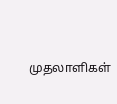முதலாளிகள்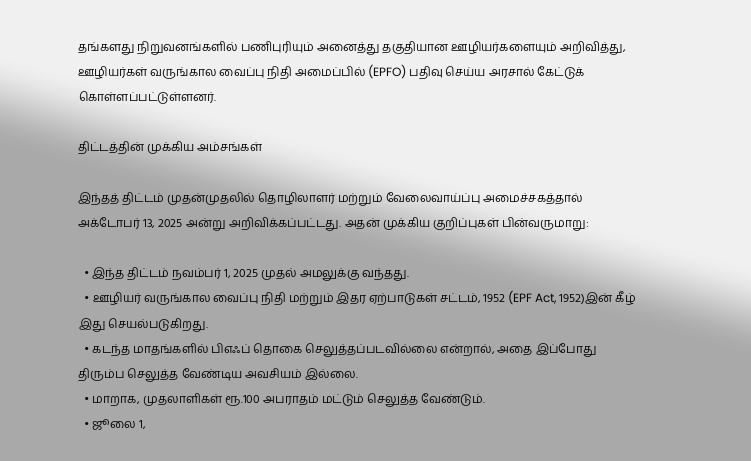தங்களது நிறுவனங்களில் பணிபுரியும் அனைத்து தகுதியான ஊழியர்களையும் அறிவித்து, ஊழியர்கள் வருங்கால வைப்பு நிதி அமைப்பில் (EPFO) பதிவு செய்ய அரசால் கேட்டுக் கொள்ளப்பட்டுள்ளனர்.

திட்டத்தின் முக்கிய அம்சங்கள்

இந்தத் திட்டம் முதன்முதலில் தொழிலாளர் மற்றும் வேலைவாய்ப்பு அமைச்சகத்தால் அக்டோபர் 13, 2025 அன்று அறிவிக்கப்பட்டது. அதன் முக்கிய குறிப்புகள் பின்வருமாறு:

  • இந்த திட்டம் நவம்பர் 1, 2025 முதல் அமலுக்கு வந்தது.
  • ஊழியர் வருங்கால வைப்பு நிதி மற்றும் இதர ஏற்பாடுகள் சட்டம், 1952 (EPF Act, 1952)இன் கீழ் இது செயல்படுகிறது.
  • கடந்த மாதங்களில் பிஎஃப் தொகை செலுத்தப்படவில்லை என்றால், அதை இப்போது திரும்ப செலுத்த வேண்டிய அவசியம் இல்லை.
  • மாறாக, முதலாளிகள் ரூ.100 அபராதம் மட்டும் செலுத்த வேண்டும்.
  • ஜூலை 1,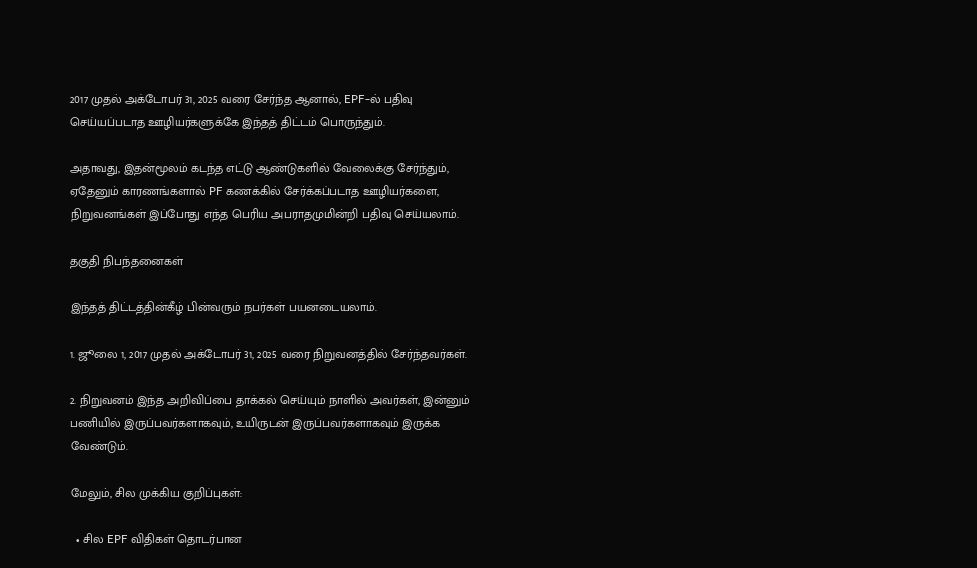2017 முதல் அக்டோபர் 31, 2025 வரை சேர்ந்த ஆனால், EPF-ல் பதிவு செய்யப்படாத ஊழியர்களுக்கே இந்தத் திட்டம் பொருந்தும்.

அதாவது, இதன்மூலம் கடந்த எட்டு ஆண்டுகளில் வேலைக்கு சேர்ந்தும், ஏதேனும் காரணங்களால் PF கணக்கில் சேர்க்கப்படாத ஊழியர்களை, நிறுவனங்கள் இப்போது எந்த பெரிய அபராதமுமின்றி பதிவு செய்யலாம்.

தகுதி நிபந்தனைகள்

இந்தத் திட்டத்தின்கீழ் பின்வரும் நபர்கள் பயனடையலாம்.

1. ஜூலை 1, 2017 முதல் அக்டோபர் 31, 2025 வரை நிறுவனத்தில் சேர்ந்தவர்கள்.

2. நிறுவனம் இந்த அறிவிப்பை தாக்கல் செய்யும் நாளில் அவர்கள், இன்னும் பணியில் இருப்பவர்களாகவும், உயிருடன் இருப்பவர்களாகவும் இருக்க வேண்டும்.

மேலும், சில முக்கிய குறிப்புகள்:

  • சில EPF விதிகள் தொடர்பான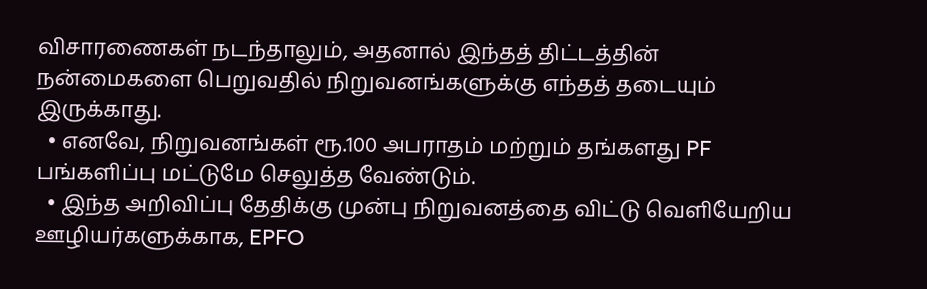விசாரணைகள் நடந்தாலும், அதனால் இந்தத் திட்டத்தின் நன்மைகளை பெறுவதில் நிறுவனங்களுக்கு எந்தத் தடையும் இருக்காது.
  • எனவே, நிறுவனங்கள் ரூ.100 அபராதம் மற்றும் தங்களது PF பங்களிப்பு மட்டுமே செலுத்த வேண்டும்.
  • இந்த அறிவிப்பு தேதிக்கு முன்பு நிறுவனத்தை விட்டு வெளியேறிய ஊழியர்களுக்காக, EPFO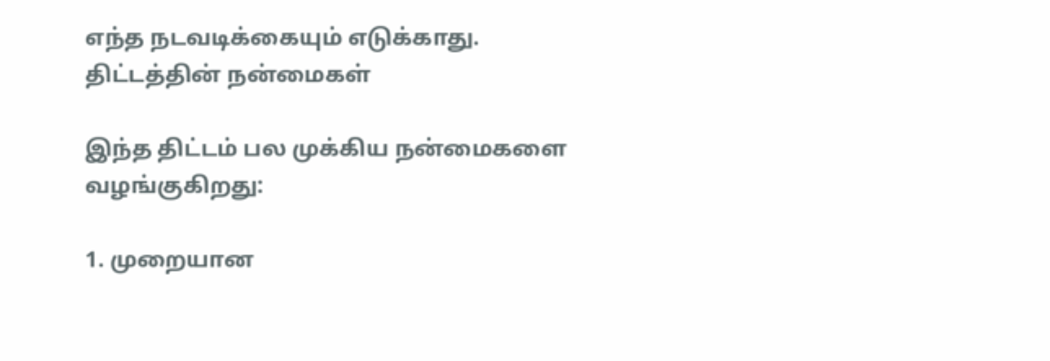எந்த நடவடிக்கையும் எடுக்காது.
திட்டத்தின் நன்மைகள்

இந்த திட்டம் பல முக்கிய நன்மைகளை வழங்குகிறது:

1. முறையான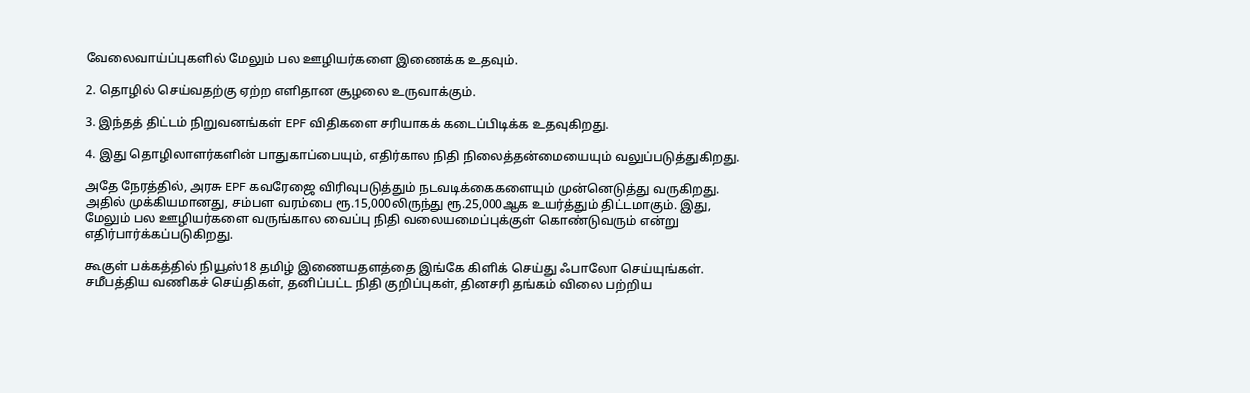வேலைவாய்ப்புகளில் மேலும் பல ஊழியர்களை இணைக்க உதவும்.

2. தொழில் செய்வதற்கு ஏற்ற எளிதான சூழலை உருவாக்கும்.

3. இந்தத் திட்டம் நிறுவனங்கள் EPF விதிகளை சரியாகக் கடைப்பிடிக்க உதவுகிறது.

4. இது தொழிலாளர்களின் பாதுகாப்பையும், எதிர்கால நிதி நிலைத்தன்மையையும் வலுப்படுத்துகிறது.

அதே நேரத்தில், அரசு EPF கவரேஜை விரிவுபடுத்தும் நடவடிக்கைகளையும் முன்னெடுத்து வருகிறது. அதில் முக்கியமானது, சம்பள வரம்பை ரூ.15,000லிருந்து ரூ.25,000ஆக உயர்த்தும் திட்டமாகும். இது, மேலும் பல ஊழியர்களை வருங்கால வைப்பு நிதி வலையமைப்புக்குள் கொண்டுவரும் என்று எதிர்பார்க்கப்படுகிறது.

கூகுள் பக்கத்தில் நியூஸ்18 தமிழ் இணையதளத்தை இங்கே கிளிக் செய்து ஃபாலோ செய்யுங்கள். சமீபத்திய வணிகச் செய்திகள், தனிப்பட்ட நிதி குறிப்புகள், தினசரி தங்கம் விலை பற்றிய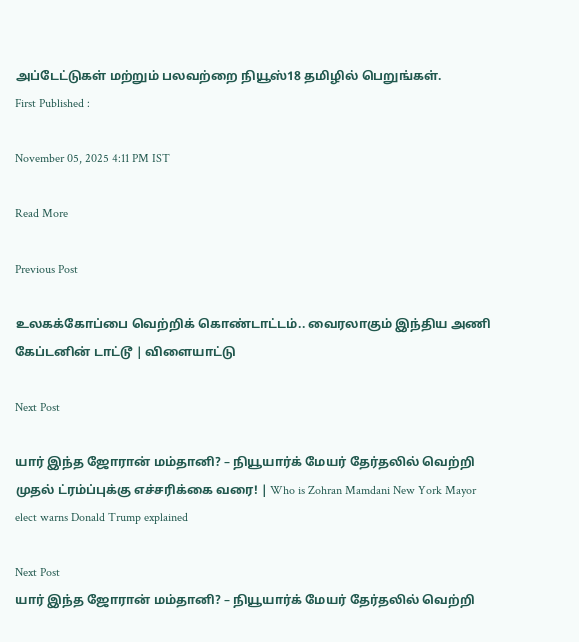அப்டேட்டுகள் மற்றும் பலவற்றை நியூஸ்18 தமிழில் பெறுங்கள்.
First Published :

November 05, 2025 4:11 PM IST

Read More

Previous Post

உலகக்கோப்பை வெற்றிக் கொண்டாட்டம்.. வைரலாகும் இந்திய அணி கேப்டனின் டாட்டூ | விளையாட்டு

Next Post

யார் இந்த ஜோரான் மம்தானி? – நியூயார்க் மேயர் தேர்தலில் வெற்றி முதல் ட்ரம்ப்புக்கு எச்சரிக்கை வரை! | Who is Zohran Mamdani New York Mayor elect warns Donald Trump explained

Next Post
யார் இந்த ஜோரான் மம்தானி? – நியூயார்க் மேயர் தேர்தலில் வெற்றி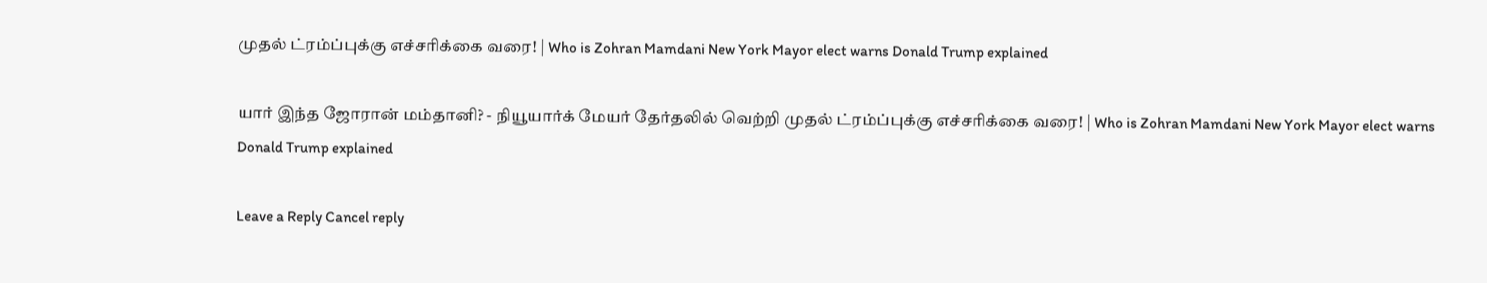முதல் ட்ரம்ப்புக்கு எச்சரிக்கை வரை! | Who is Zohran Mamdani New York Mayor elect warns Donald Trump explained

யார் இந்த ஜோரான் மம்தானி? - நியூயார்க் மேயர் தேர்தலில் வெற்றி முதல் ட்ரம்ப்புக்கு எச்சரிக்கை வரை! | Who is Zohran Mamdani New York Mayor elect warns Donald Trump explained

Leave a Reply Cancel reply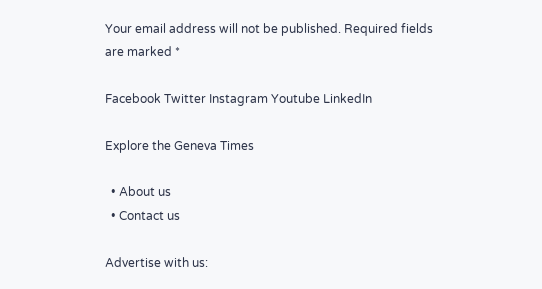Your email address will not be published. Required fields are marked *

Facebook Twitter Instagram Youtube LinkedIn

Explore the Geneva Times

  • About us
  • Contact us

Advertise with us: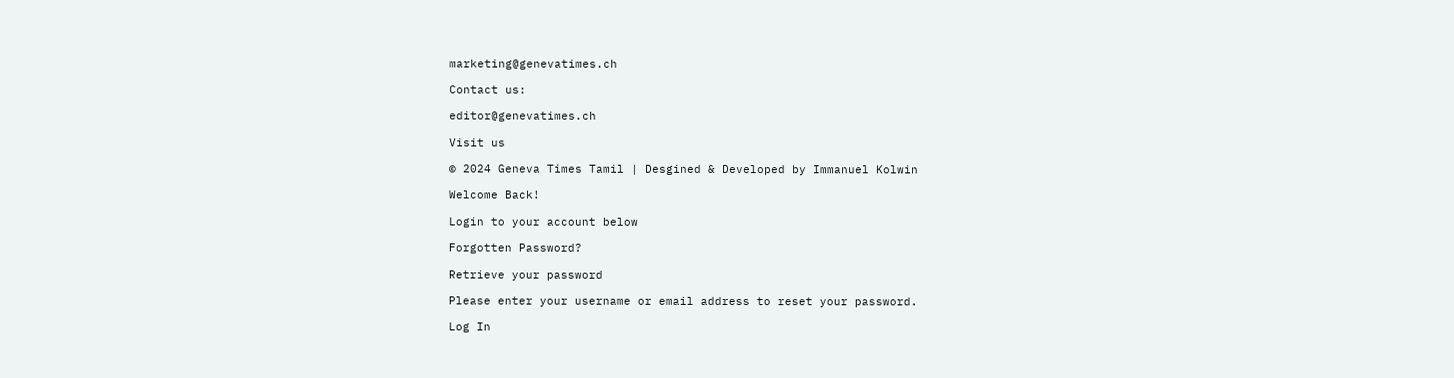marketing@genevatimes.ch

Contact us:

editor@genevatimes.ch

Visit us

© 2024 Geneva Times Tamil | Desgined & Developed by Immanuel Kolwin

Welcome Back!

Login to your account below

Forgotten Password?

Retrieve your password

Please enter your username or email address to reset your password.

Log In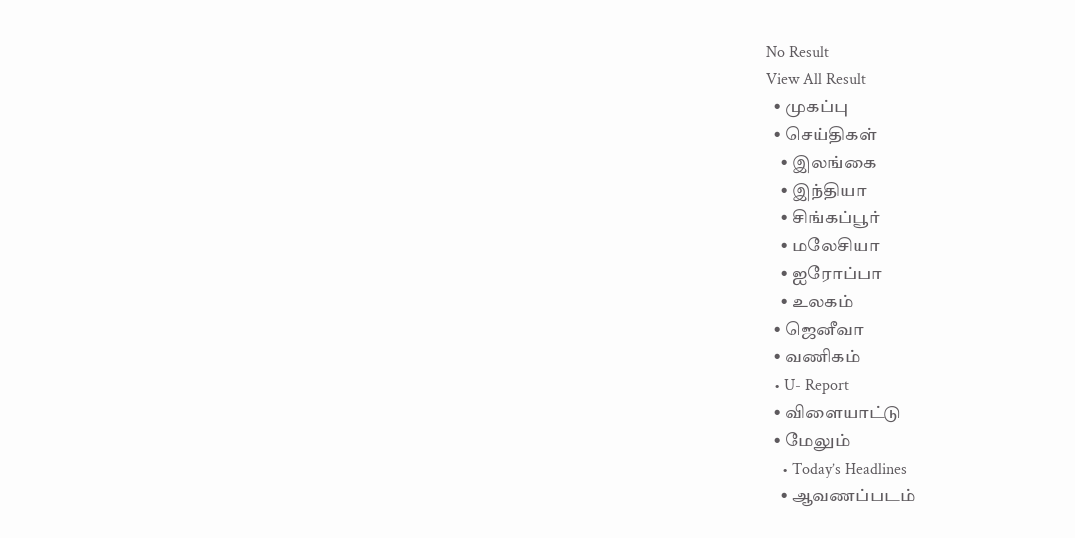No Result
View All Result
  • முகப்பு
  • செய்திகள்
    • இலங்கை
    • இந்தியா
    • சிங்கப்பூர்
    • மலேசியா
    • ஐரோப்பா
    • உலகம்
  • ஜெனீவா
  • வணிகம்
  • U- Report
  • விளையாட்டு
  • மேலும்
    • Today’s Headlines
    • ஆவணப்படம்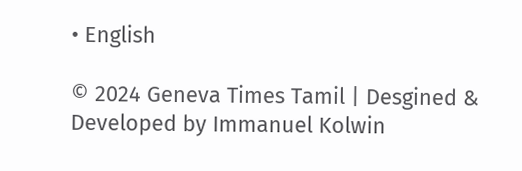• English

© 2024 Geneva Times Tamil | Desgined & Developed by Immanuel Kolwin